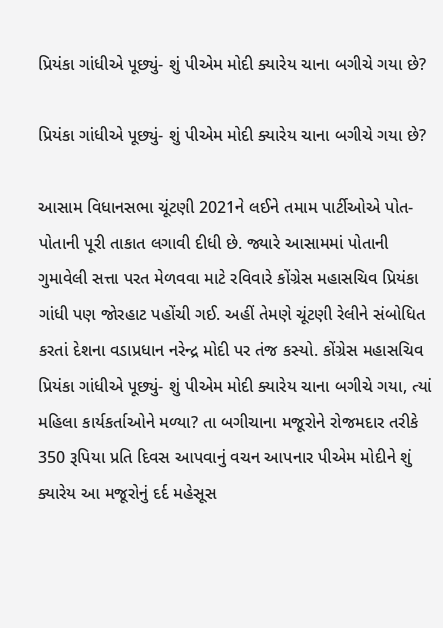પ્રિયંકા ગાંધીએ પૂછ્યું- શું પીએમ મોદી ક્યારેય ચાના બગીચે ગયા છે?

પ્રિયંકા ગાંધીએ પૂછ્યું- શું પીએમ મોદી ક્યારેય ચાના બગીચે ગયા છે?

આસામ વિધાનસભા ચૂંટણી 2021ને લઈને તમામ પાર્ટીઓએ પોત-પોતાની પૂરી તાકાત લગાવી દીધી છે. જ્યારે આસામમાં પોતાની ગુમાવેલી સત્તા પરત મેળવવા માટે રવિવારે કોંગ્રેસ મહાસચિવ પ્રિયંકા ગાંધી પણ જોરહાટ પહોંચી ગઈ. અહીં તેમણે ચૂંટણી રેલીને સંબોધિત કરતાં દેશના વડાપ્રધાન નરેન્દ્ર મોદી પર તંજ કસ્યો. કોંગ્રેસ મહાસચિવ પ્રિયંકા ગાંધીએ પૂછ્યું- શું પીએમ મોદી ક્યારેય ચાના બગીચે ગયા, ત્યાં મહિલા કાર્યકર્તાઓને મળ્યા? તા બગીચાના મજૂરોને રોજમદાર તરીકે 350 રૂપિયા પ્રતિ દિવસ આપવાનું વચન આપનાર પીએમ મોદીને શું ક્યારેય આ મજૂરોનું દર્દ મહેસૂસ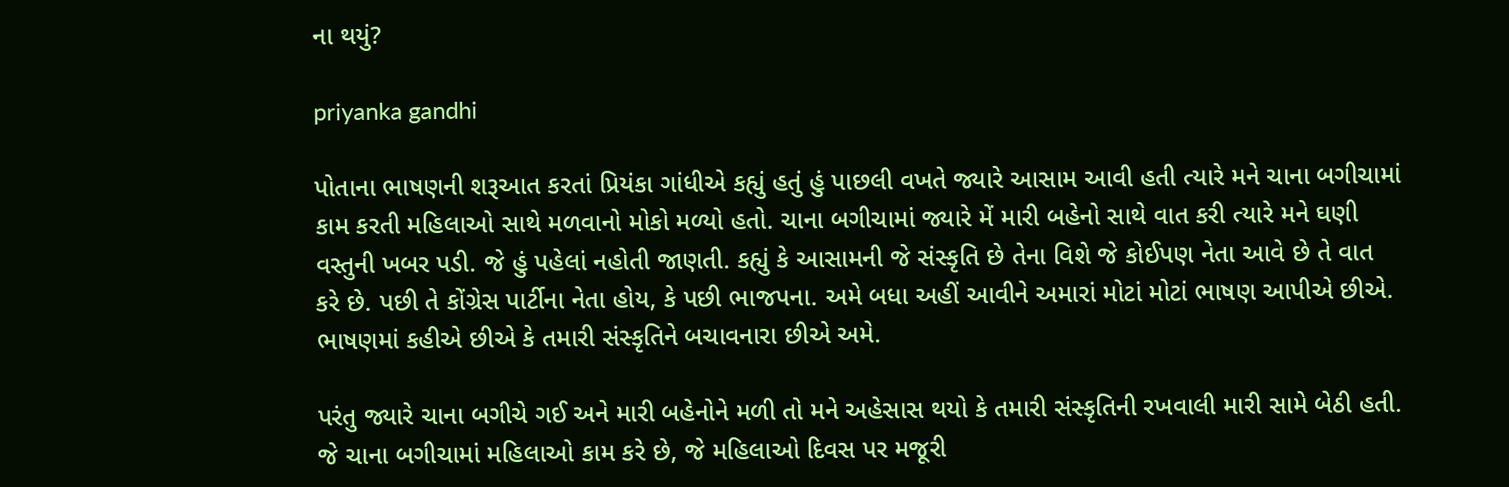ના થયું?

priyanka gandhi

પોતાના ભાષણની શરૂઆત કરતાં પ્રિયંકા ગાંધીએ કહ્યું હતું હું પાછલી વખતે જ્યારે આસામ આવી હતી ત્યારે મને ચાના બગીચામાં કામ કરતી મહિલાઓ સાથે મળવાનો મોકો મળ્યો હતો. ચાના બગીચામાં જ્યારે મેં મારી બહેનો સાથે વાત કરી ત્યારે મને ઘણી વસ્તુની ખબર પડી. જે હું પહેલાં નહોતી જાણતી. કહ્યું કે આસામની જે સંસ્કૃતિ છે તેના વિશે જે કોઈપણ નેતા આવે છે તે વાત કરે છે. પછી તે કોંગ્રેસ પાર્ટીના નેતા હોય, કે પછી ભાજપના. અમે બધા અહીં આવીને અમારાં મોટાં મોટાં ભાષણ આપીએ છીએ. ભાષણમાં કહીએ છીએ કે તમારી સંસ્કૃતિને બચાવનારા છીએ અમે.

પરંતુ જ્યારે ચાના બગીચે ગઈ અને મારી બહેનોને મળી તો મને અહેસાસ થયો કે તમારી સંસ્કૃતિની રખવાલી મારી સામે બેઠી હતી. જે ચાના બગીચામાં મહિલાઓ કામ કરે છે, જે મહિલાઓ દિવસ પર મજૂરી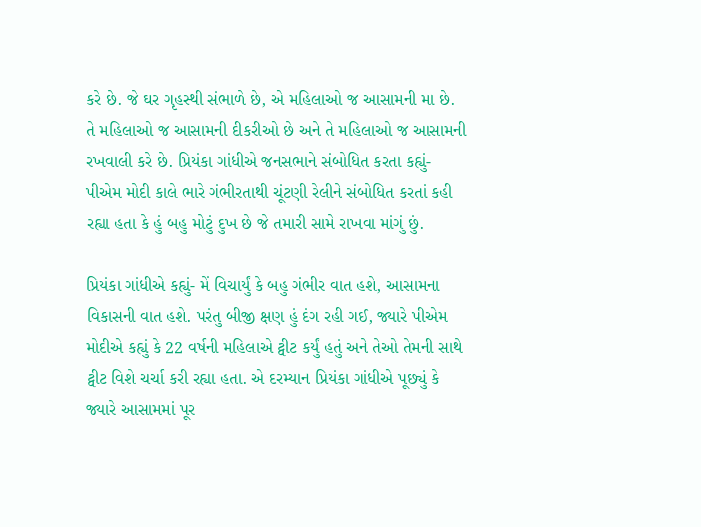કરે છે. જે ઘર ગૃહસ્થી સંભાળે છે, એ મહિલાઓ જ આસામની મા છે. તે મહિલાઓ જ આસામની દીકરીઓ છે અને તે મહિલાઓ જ આસામની રખવાલી કરે છે. પ્રિયંકા ગાંધીએ જનસભાને સંબોધિત કરતા કહ્યું- પીએમ મોદી કાલે ભારે ગંભીરતાથી ચૂંટણી રેલીને સંબોધિત કરતાં કહી રહ્યા હતા કે હું બહુ મોટું દુખ છે જે તમારી સામે રાખવા માંગું છું.

પ્રિયંકા ગાંધીએ કહ્યું- મેં વિચાર્યું કે બહુ ગંભીર વાત હશે, આસામના વિકાસની વાત હશે. પરંતુ બીજી ક્ષણ હું દંગ રહી ગઈ, જ્યારે પીએમ મોદીએ કહ્યું કે 22 વર્ષની મહિલાએ ટ્વીટ કર્યું હતું અને તેઓ તેમની સાથે ટ્વીટ વિશે ચર્ચા કરી રહ્યા હતા. એ દરમ્યાન પ્રિયંકા ગાંધીએ પૂછ્યું કે જ્યારે આસામમાં પૂર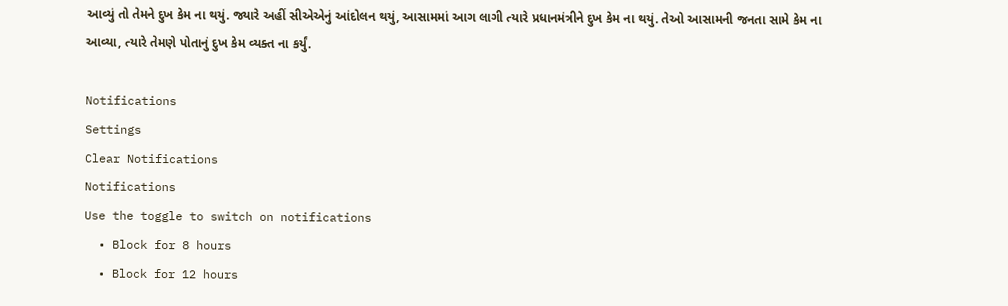આવ્યું તો તેમને દુખ કેમ ના થયું. જ્યારે અહીં સીએએનું આંદોલન થયું, આસામમાં આગ લાગી ત્યારે પ્રધાનમંત્રીને દુખ કેમ ના થયું. તેઓ આસામની જનતા સામે કેમ ના આવ્યા, ત્યારે તેમણે પોતાનું દુખ કેમ વ્યક્ત ના કર્યું.

Notifications
Settings
Clear Notifications
Notifications
Use the toggle to switch on notifications
  • Block for 8 hours
  • Block for 12 hours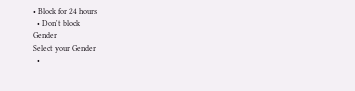• Block for 24 hours
  • Don't block
Gender
Select your Gender
  •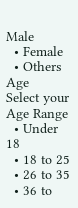Male
  • Female
  • Others
Age
Select your Age Range
  • Under 18
  • 18 to 25
  • 26 to 35
  • 36 to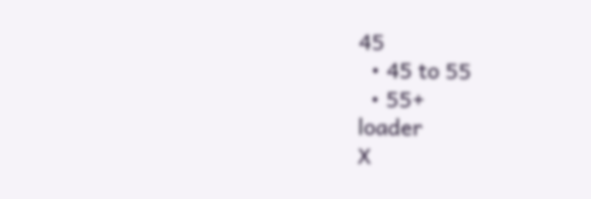45
  • 45 to 55
  • 55+
loader
X